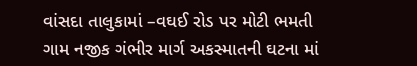વાંસદા તાલુકામાં –વઘઈ રોડ પર મોટી ભમતી ગામ નજીક ગંભીર માર્ગ અકસ્માતની ઘટના માં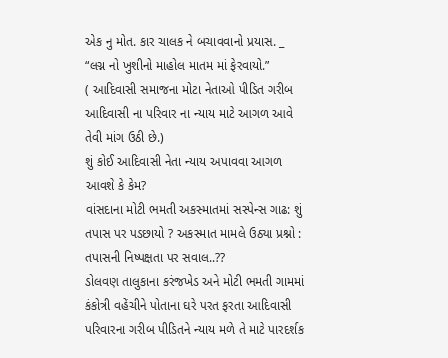એક નુ મોત. કાર ચાલક ને બચાવવાનો પ્રયાસ. _
“લગ્ન નો ખુશીનો માહોલ માતમ માં ફેરવાયો.”
( આદિવાસી સમાજના મોટા નેતાઓ પીડિત ગરીબ આદિવાસી ના પરિવાર ના ન્યાય માટે આગળ આવે તેવી માંગ ઉઠી છે.)
શું કોઈ આદિવાસી નેતા ન્યાય અપાવવા આગળ આવશે કે કેમ?
વાંસદાના મોટી ભમતી અકસ્માતમાં સસ્પેન્સ ગાઢ: શું તપાસ પર પડછાયો ? અકસ્માત મામલે ઉઠ્યા પ્રશ્નો : તપાસની નિષ્પક્ષતા પર સવાલ..??
ડોલવણ તાલુકાના કરંજખેડ અને મોટી ભમતી ગામમાં કંકોત્રી વહેંચીને પોતાના ઘરે પરત ફરતા આદિવાસી પરિવારના ગરીબ પીડિતને ન્યાય મળે તે માટે પારદર્શક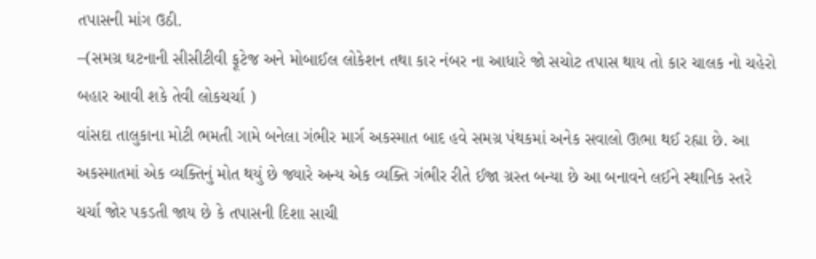તપાસની માંગ ઉઠી.
–(સમગ્ર ઘટનાની સીસીટીવી ફૂટેજ અને મોબાઈલ લોકેશન તથા કાર નંબર ના આધારે જો સચોટ તપાસ થાય તો કાર ચાલક નો ચહેરો બહાર આવી શકે તેવી લોકચર્ચા )
વાંસદા તાલુકાના મોટી ભમતી ગામે બનેલા ગંભીર માર્ગ અકસ્માત બાદ હવે સમગ્ર પંથકમાં અનેક સવાલો ઊભા થઈ રહ્યા છે. આ અકસ્માતમાં એક વ્યક્તિનું મોત થયું છે જ્યારે અન્ય એક વ્યક્તિ ગંભીર રીતે ઈજા ગ્રસ્ત બન્યા છે આ બનાવને લઈને સ્થાનિક સ્તરે ચર્ચા જોર પકડતી જાય છે કે તપાસની દિશા સાચી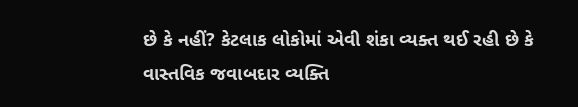છે કે નહીં? કેટલાક લોકોમાં એવી શંકા વ્યક્ત થઈ રહી છે કે વાસ્તવિક જવાબદાર વ્યક્તિ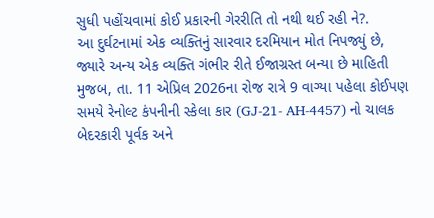સુધી પહોંચવામાં કોઈ પ્રકારની ગેરરીતિ તો નથી થઈ રહી ને?.
આ દુર્ઘટનામાં એક વ્યક્તિનું સારવાર દરમિયાન મોત નિપજ્યું છે, જ્યારે અન્ય એક વ્યક્તિ ગંભીર રીતે ઈજાગ્રસ્ત બન્યા છે માહિતી મુજબ, તા. 11 એપ્રિલ 2026ના રોજ રાત્રે 9 વાગ્યા પહેલા કોઈપણ સમયે રેનોલ્ટ કંપનીની સ્કેલા કાર (GJ-21- AH-4457) નો ચાલક બેદરકારી પૂર્વક અને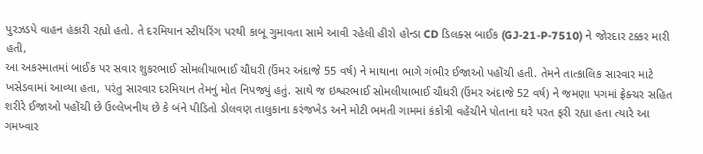પુરઝડપે વાહન હંકારી રહ્યો હતો. તે દરમિયાન સ્ટીયરિંગ પરથી કાબૂ ગુમાવતા સામે આવી રહેલી હીરો હોન્ડા CD ડિલક્સ બાઈક (GJ-21-P-7510) ને જોરદાર ટક્કર મારી હતી,
આ અકસ્માતમાં બાઈક પર સવાર શુકરભાઈ સોમલીયાભાઈ ચૌધરી (ઉંમર અંદાજે 55 વર્ષ) ને માથાના ભાગે ગંભીર ઈજાઓ પહોંચી હતી. તેમને તાત્કાલિક સારવાર માટે ખસેડવામાં આવ્યા હતા, પરંતુ સારવાર દરમિયાન તેમનું મોત નિપજ્યું હતું. સાથે જ ઇશ્વરભાઈ સોમલીયાભાઈ ચૌધરી (ઉંમર અંદાજે 52 વર્ષ) ને જમણા પગમાં ફ્રેક્ચર સહિત શરીરે ઈજાઓ પહોંચી છે ઉલ્લેખનીય છે કે બંને પીડિતો ડોલવણ તાલુકાના કરંજખેડ અને મોટી ભમતી ગામમાં કંકોત્રી વહેંચીને પોતાના ઘરે પરત ફરી રહ્યા હતા ત્યારે આ ગમખ્વાર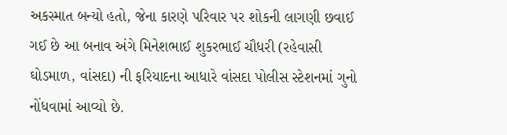અકસ્માત બન્યો હતો, જેના કારણે પરિવાર પર શોકની લાગણી છવાઈ ગઈ છે આ બનાવ અંગે મિનેશભાઈ શુકરભાઈ ચૌધરી (રહેવાસી ઘોડમાળ, વાંસદા) ની ફરિયાદના આધારે વાંસદા પોલીસ સ્ટેશનમાં ગુનો નોંધવામાં આવ્યો છે.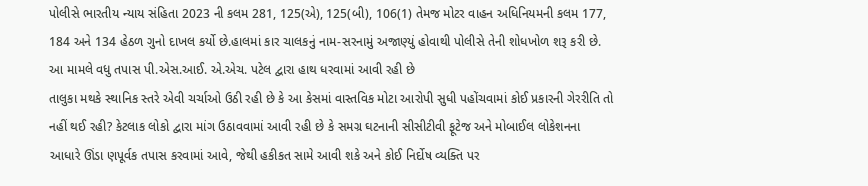પોલીસે ભારતીય ન્યાય સંહિતા 2023 ની કલમ 281, 125(એ), 125(બી), 106(1) તેમજ મોટર વાહન અધિનિયમની કલમ 177, 184 અને 134 હેઠળ ગુનો દાખલ કર્યો છે.હાલમાં કાર ચાલકનું નામ-સરનામું અજાણ્યું હોવાથી પોલીસે તેની શોધખોળ શરૂ કરી છે. આ મામલે વધુ તપાસ પી.એસ.આઈ. એ.એચ. પટેલ દ્વારા હાથ ધરવામાં આવી રહી છે
તાલુકા મથકે સ્થાનિક સ્તરે એવી ચર્ચાઓ ઉઠી રહી છે કે આ કેસમાં વાસ્તવિક મોટા આરોપી સુધી પહોંચવામાં કોઈ પ્રકારની ગેરરીતિ તો નહીં થઈ રહી? કેટલાક લોકો દ્વારા માંગ ઉઠાવવામાં આવી રહી છે કે સમગ્ર ઘટનાની સીસીટીવી ફૂટેજ અને મોબાઈલ લોકેશનના આધારે ઊંડા ણપૂર્વક તપાસ કરવામાં આવે, જેથી હકીકત સામે આવી શકે અને કોઈ નિર્દોષ વ્યક્તિ પર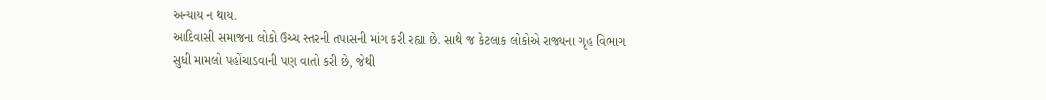અન્યાય ન થાય.
આદિવાસી સમાજના લોકો ઉચ્ચ સ્તરની તપાસની માંગ કરી રહ્યા છે. સાથે જ કેટલાક લોકોએ રાજ્યના ગૃહ વિભાગ સુધી મામલો પહોંચાડવાની પણ વાતો કરી છે, જેથી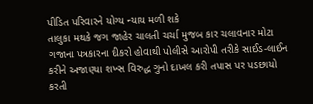પીડિત પરિવારને યોગ્ય ન્યાય મળી શકે
તાલુકા મથકે જગ જાહેર ચાલતી ચર્ચા મુજબ કાર ચલાવનાર મોટા ગજાના પત્રકારના દીકરો હોવાથી પોલીસે આરોપી તરીકે સાઈડ-લાઈન કરીને અજાણ્યા શખ્સ વિરુદ્ધ ગુનો દાખલ કરી તપાસ પર પડછાયો કરતી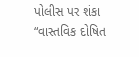પોલીસ પર શંકા “વાસ્તવિક દોષિત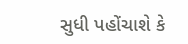સુધી પહોંચાશે કે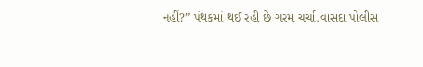નહીં?” પંથકમાં થઈ રહી છે ગરમ ચર્ચા.વાસદા પોલીસ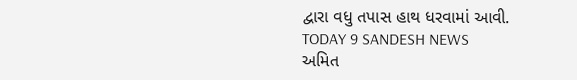દ્વારા વધુ તપાસ હાથ ધરવામાં આવી.
TODAY 9 SANDESH NEWS
અમિત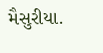મૈસુરીયા.